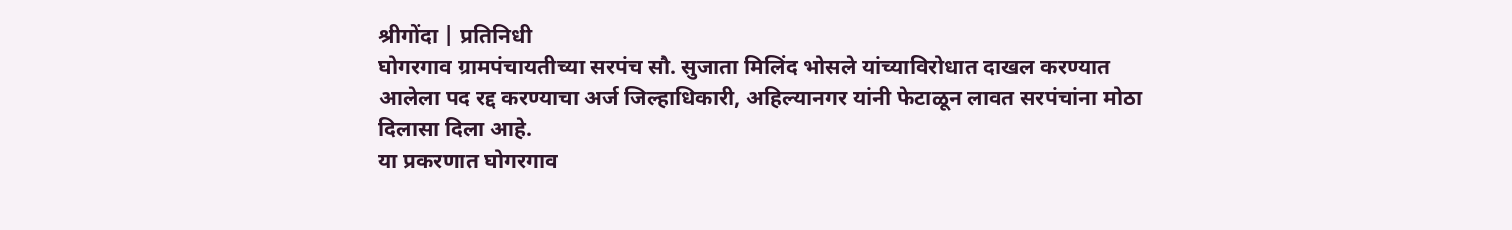श्रीगोंदा | प्रतिनिधी
घोगरगाव ग्रामपंचायतीच्या सरपंच सौ. सुजाता मिलिंद भोसले यांच्याविरोधात दाखल करण्यात आलेला पद रद्द करण्याचा अर्ज जिल्हाधिकारी, अहिल्यानगर यांनी फेटाळून लावत सरपंचांना मोठा दिलासा दिला आहे.
या प्रकरणात घोगरगाव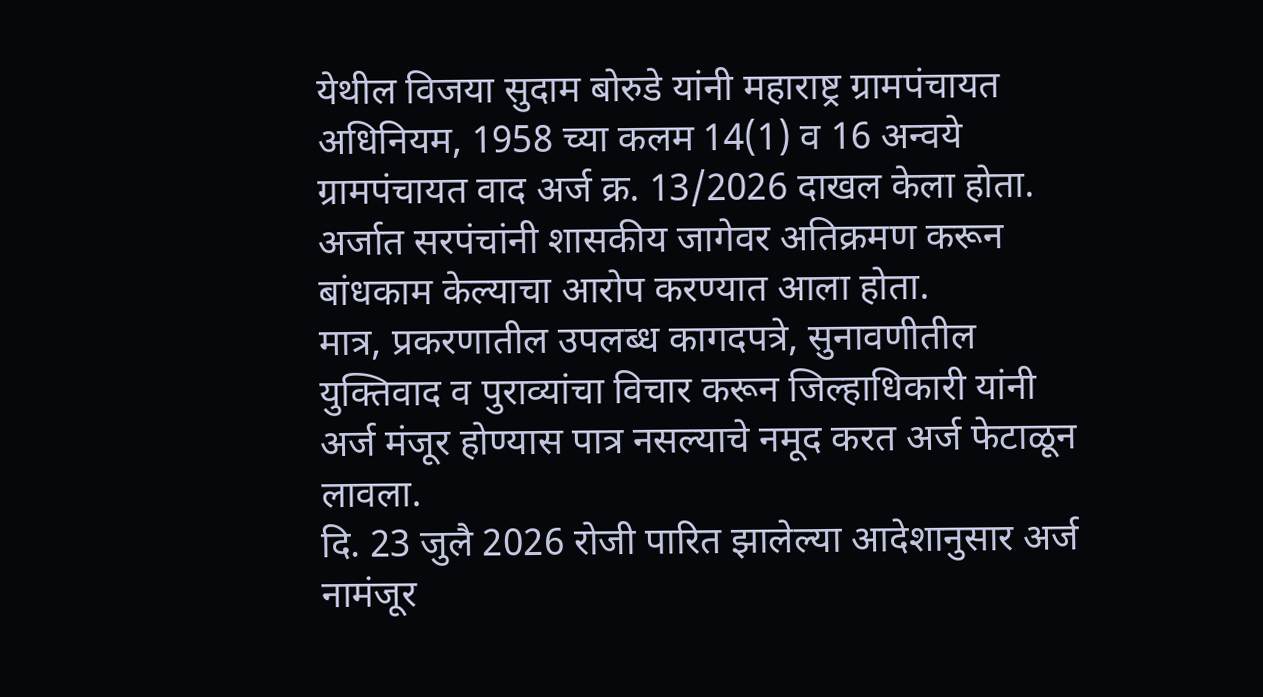येथील विजया सुदाम बोरुडे यांनी महाराष्ट्र ग्रामपंचायत अधिनियम, 1958 च्या कलम 14(1) व 16 अन्वये ग्रामपंचायत वाद अर्ज क्र. 13/2026 दाखल केला होता. अर्जात सरपंचांनी शासकीय जागेवर अतिक्रमण करून बांधकाम केल्याचा आरोप करण्यात आला होता.
मात्र, प्रकरणातील उपलब्ध कागदपत्रे, सुनावणीतील युक्तिवाद व पुराव्यांचा विचार करून जिल्हाधिकारी यांनी अर्ज मंजूर होण्यास पात्र नसल्याचे नमूद करत अर्ज फेटाळून लावला.
दि. 23 जुलै 2026 रोजी पारित झालेल्या आदेशानुसार अर्ज नामंजूर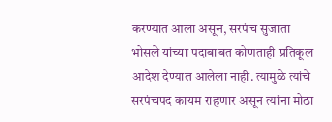करण्यात आला असून, सरपंच सुजाता भोसले यांच्या पदाबाबत कोणताही प्रतिकूल आदेश देण्यात आलेला नाही. त्यामुळे त्यांचे सरपंचपद कायम राहणार असून त्यांना मोठा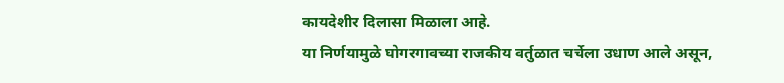कायदेशीर दिलासा मिळाला आहे.
या निर्णयामुळे घोगरगावच्या राजकीय वर्तुळात चर्चेला उधाण आले असून,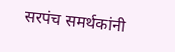सरपंच समर्थकांनी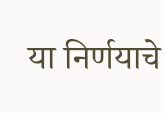या निर्णयाचे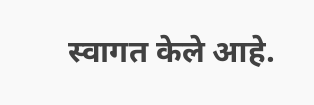स्वागत केले आहे.